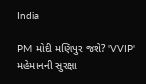India

PM મોદી મણિપુર જશે? 'VVIP' મહેમાનની સુરક્ષા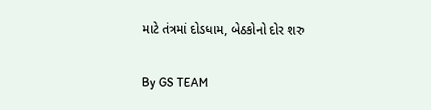માટે તંત્રમાં દોડધામ, બેઠકોનો દોર શરુ

By GS TEAM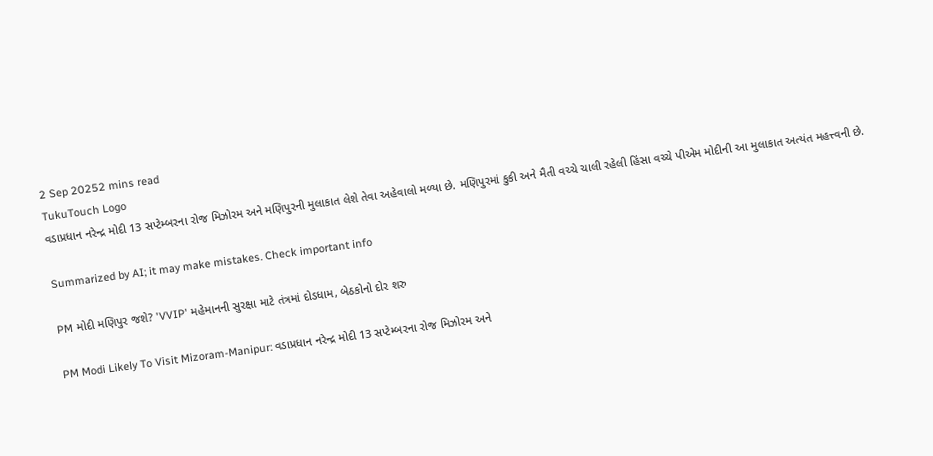2 Sep 20252 mins read
TukuTouch Logo
વડાપ્રધાન નરેન્દ્ર મોદી 13 સપ્ટેમ્બરના રોજ મિઝોરમ અને મણિપુરની મુલાકાત લેશે તેવા અહેવાલો મળ્યા છે. મણિપુરમાં કુકી અને મૈતી વચ્ચે ચાલી રહેલી હિંસા વચ્ચે પીએમ મોદીની આ મુલાકાત અત્યંત મહત્ત્વની છે.

Summarized by AI; it may make mistakes. Check important info

PM મોદી મણિપુર જશે? 'VVIP' મહેમાનની સુરક્ષા માટે તંત્રમાં દોડધામ, બેઠકોનો દોર શરુ

PM Modi Likely To Visit Mizoram-Manipur: વડાપ્રધાન નરેન્દ્ર મોદી 13 સપ્ટેમ્બરના રોજ મિઝોરમ અને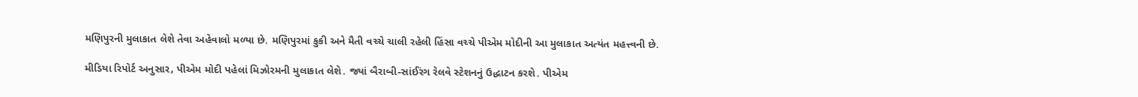મણિપુરની મુલાકાત લેશે તેવા અહેવાલો મળ્યા છે. મણિપુરમાં કુકી અને મૈતી વચ્ચે ચાલી રહેલી હિંસા વચ્ચે પીએમ મોદીની આ મુલાકાત અત્યંત મહત્ત્વની છે.

મીડિયા રિપોર્ટ અનુસાર, પીએમ મોદી પહેલાં મિઝોરમની મુલાકાત લેશે. જ્યાં બૈરાબી-સાંઈરંગ રેલવે સ્ટેશનનું ઉદ્ધાટન કરશે. પીએમ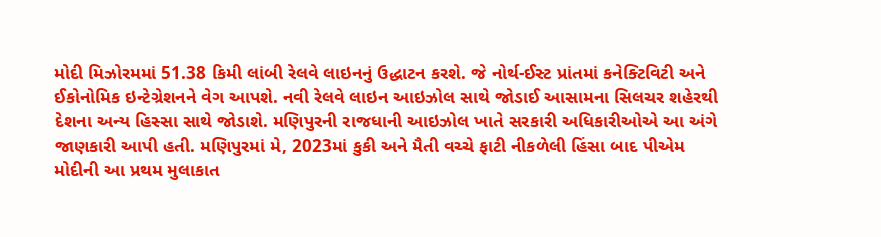મોદી મિઝોરમમાં 51.38 કિમી લાંબી રેલવે લાઇનનું ઉદ્ધાટન કરશે. જે નોર્થ-ઈસ્ટ પ્રાંતમાં કનેક્ટિવિટી અને ઈકોનોમિક ઇન્ટેગ્રેશનને વેગ આપશે. નવી રેલવે લાઇન આઇઝોલ સાથે જોડાઈ આસામના સિલચર શહેરથી દેશના અન્ય હિસ્સા સાથે જોડાશે. મણિપુરની રાજધાની આઇઝોલ ખાતે સરકારી અધિકારીઓએ આ અંગે જાણકારી આપી હતી. મણિપુરમાં મે, 2023માં કુકી અને મૈતી વચ્ચે ફાટી નીકળેલી હિંસા બાદ પીએમ મોદીની આ પ્રથમ મુલાકાત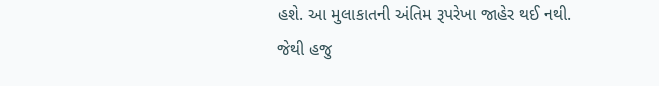હશે. આ મુલાકાતની અંતિમ રૂપરેખા જાહેર થઈ નથી. જેથી હજુ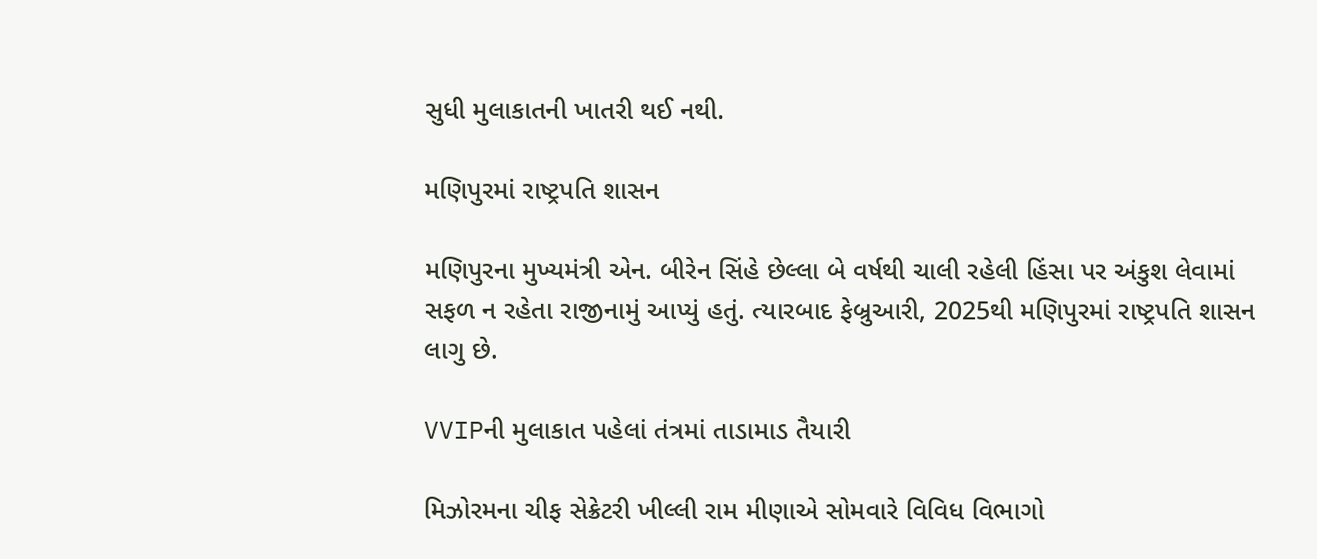સુધી મુલાકાતની ખાતરી થઈ નથી.

મણિપુરમાં રાષ્ટ્રપતિ શાસન

મણિપુરના મુખ્યમંત્રી એન. બીરેન સિંહે છેલ્લા બે વર્ષથી ચાલી રહેલી હિંસા પર અંકુશ લેવામાં સફળ ન રહેતા રાજીનામું આપ્યું હતું. ત્યારબાદ ફેબ્રુઆરી, 2025થી મણિપુરમાં રાષ્ટ્રપતિ શાસન લાગુ છે.

VVIPની મુલાકાત પહેલાં તંત્રમાં તાડામાડ તૈયારી

મિઝોરમના ચીફ સેક્રેટરી ખીલ્લી રામ મીણાએ સોમવારે વિવિધ વિભાગો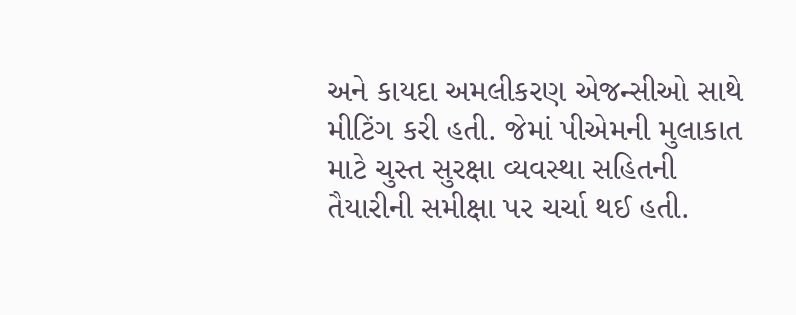અને કાયદા અમલીકરણ એજન્સીઓ સાથે મીટિંગ કરી હતી. જેમાં પીએમની મુલાકાત માટે ચુસ્ત સુરક્ષા વ્યવસ્થા સહિતની તૈયારીની સમીક્ષા પર ચર્ચા થઈ હતી.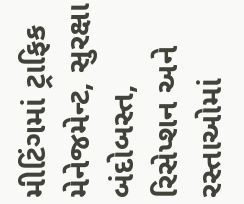મીટિંગમાં ટ્રાફિક મેનેજમેન્ટ, સુરક્ષા બંદોબસ્ત, રિસેપ્શન અને રસ્તાઓમાં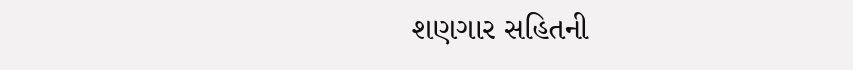શણગાર સહિતની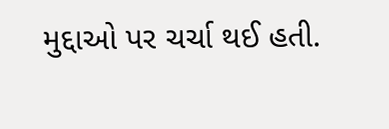મુદ્દાઓ પર ચર્ચા થઈ હતી.